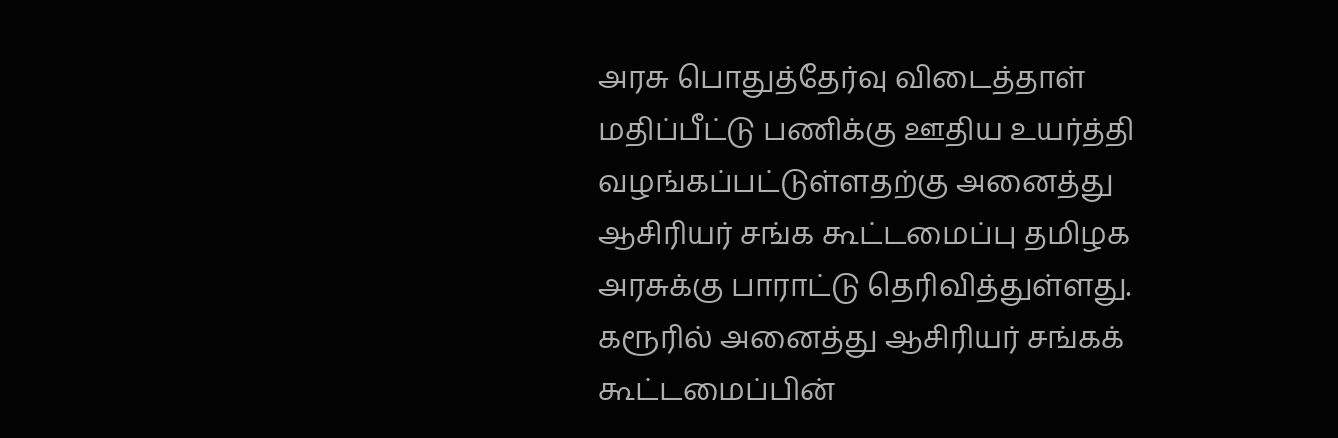அரசு பொதுத்தேர்வு விடைத்தாள் மதிப்பீட்டு பணிக்கு ஊதிய உயர்த்தி வழங்கப்பட்டுள்ளதற்கு அனைத்து ஆசிரியர் சங்க கூட்டமைப்பு தமிழக அரசுக்கு பாராட்டு தெரிவித்துள்ளது.
கரூரில் அனைத்து ஆசிரியர் சங்கக் கூட்டமைப்பின்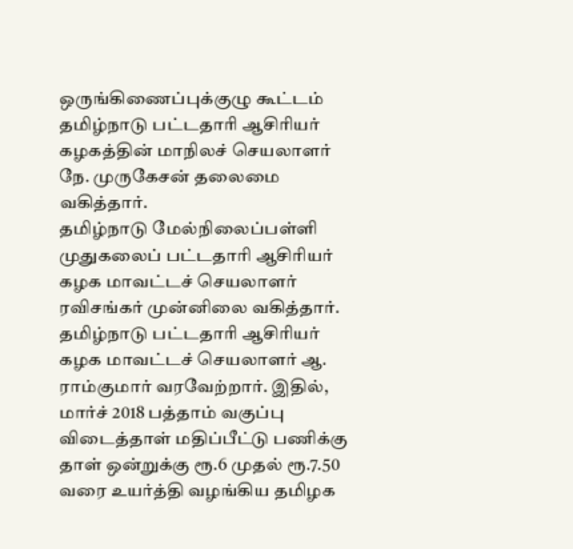ஒருங்கிணைப்புக்குழு கூட்டம் தமிழ்நாடு பட்டதாரி ஆசிரியர் கழகத்தின் மாநிலச் செயலாளர் நே. முருகேசன் தலைமை வகித்தார்.
தமிழ்நாடு மேல்நிலைப்பள்ளி முதுகலைப் பட்டதாரி ஆசிரியர் கழக மாவட்டச் செயலாளர் ரவிசங்கர் முன்னிலை வகித்தார்.
தமிழ்நாடு பட்டதாரி ஆசிரியர் கழக மாவட்டச் செயலாளர் ஆ. ராம்குமார் வரவேற்றார். இதில், மார்ச் 2018 பத்தாம் வகுப்பு விடைத்தாள் மதிப்பீட்டு பணிக்கு தாள் ஒன்றுக்கு ரூ.6 முதல் ரூ.7.50 வரை உயர்த்தி வழங்கிய தமிழக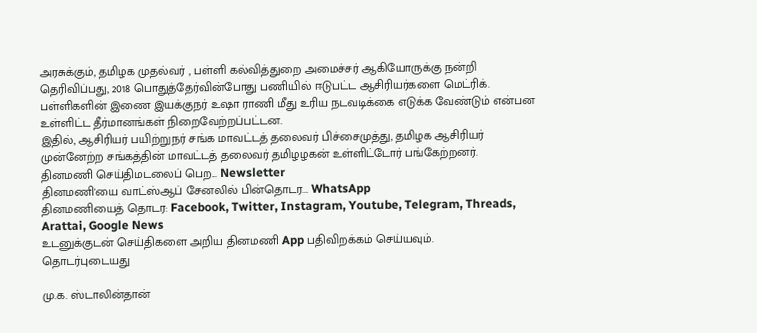அரசுக்கும், தமிழக முதல்வர் , பள்ளி கல்வித்துறை அமைச்சர் ஆகியோருக்கு நன்றி தெரிவிப்பது, 2018 பொதுத்தேர்வின்போது பணியில் ஈடுபட்ட ஆசிரியர்களை மெட்ரிக். பள்ளிகளின் இணை இயக்குநர் உஷா ராணி மீது உரிய நடவடிக்கை எடுக்க வேண்டும் என்பன உள்ளிட்ட தீர்மானங்கள் நிறைவேற்றப்பட்டன.
இதில், ஆசிரியர் பயிற்றுநர் சங்க மாவட்டத் தலைவர் பிச்சைமுத்து, தமிழக ஆசிரியர் முன்னேற்ற சங்கத்தின் மாவட்டத் தலைவர் தமிழழகன் உள்ளிட்டோர் பங்கேற்றனர்.
தினமணி செய்திமடலைப் பெற... Newsletter
தினமணி'யை வாட்ஸ்ஆப் சேனலில் பின்தொடர... WhatsApp
தினமணியைத் தொடர: Facebook, Twitter, Instagram, Youtube, Telegram, Threads, Arattai, Google News
உடனுக்குடன் செய்திகளை அறிய தினமணி App பதிவிறக்கம் செய்யவும்.
தொடர்புடையது

மு.க. ஸ்டாலின்தான்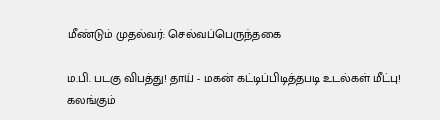மீண்டும் முதல்வர்: செல்வப்பெருந்தகை

ம.பி. படகு விபத்து! தாய் - மகன் கட்டிப்பிடித்தபடி உடல்கள் மீட்பு! கலங்கும்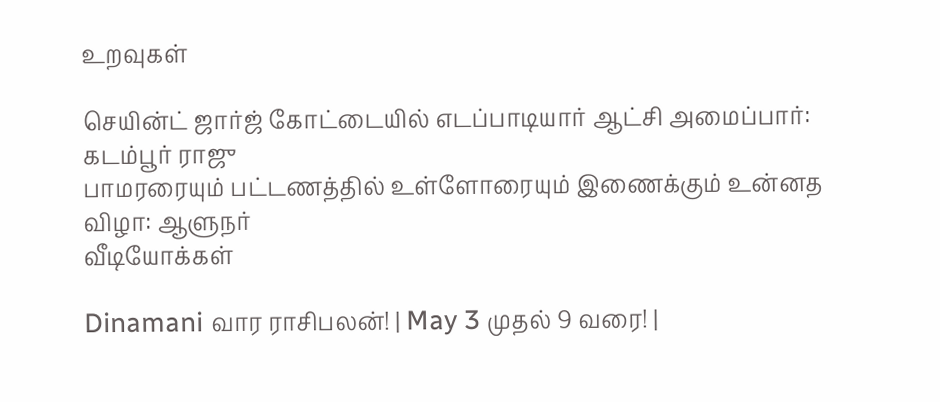உறவுகள்

செயின்ட் ஜார்ஜ் கோட்டையில் எடப்பாடியார் ஆட்சி அமைப்பார்: கடம்பூர் ராஜு
பாமரரையும் பட்டணத்தில் உள்ளோரையும் இணைக்கும் உன்னத விழா: ஆளுநர்
வீடியோக்கள்

Dinamani வார ராசிபலன்! | May 3 முதல் 9 வரை! |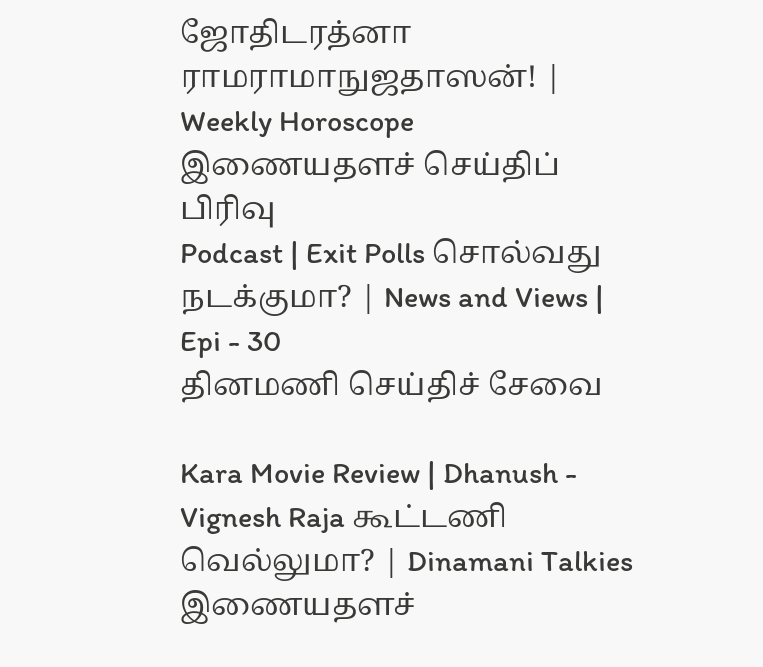ஜோதிடரத்னா ராமராமாநுஜதாஸன்! | Weekly Horoscope
இணையதளச் செய்திப் பிரிவு
Podcast | Exit Polls சொல்வது நடக்குமா? | News and Views | Epi - 30
தினமணி செய்திச் சேவை

Kara Movie Review | Dhanush - Vignesh Raja கூட்டணி வெல்லுமா? | Dinamani Talkies
இணையதளச்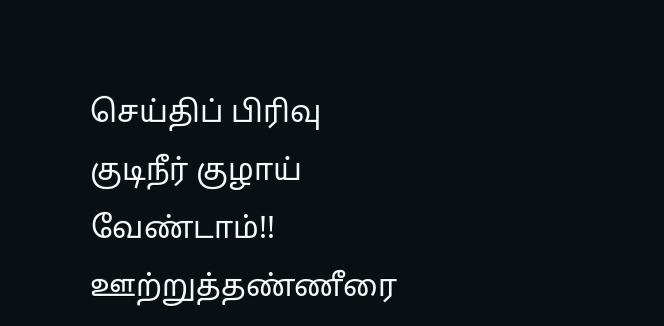செய்திப் பிரிவு
குடிநீர் குழாய் வேண்டாம்!! ஊற்றுத்தண்ணீரை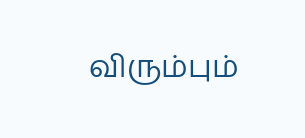விரும்பும்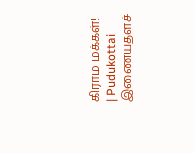கிராம மக்கள்! | Pudukottai
இணையதளச்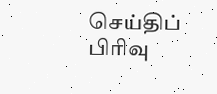செய்திப் பிரிவு